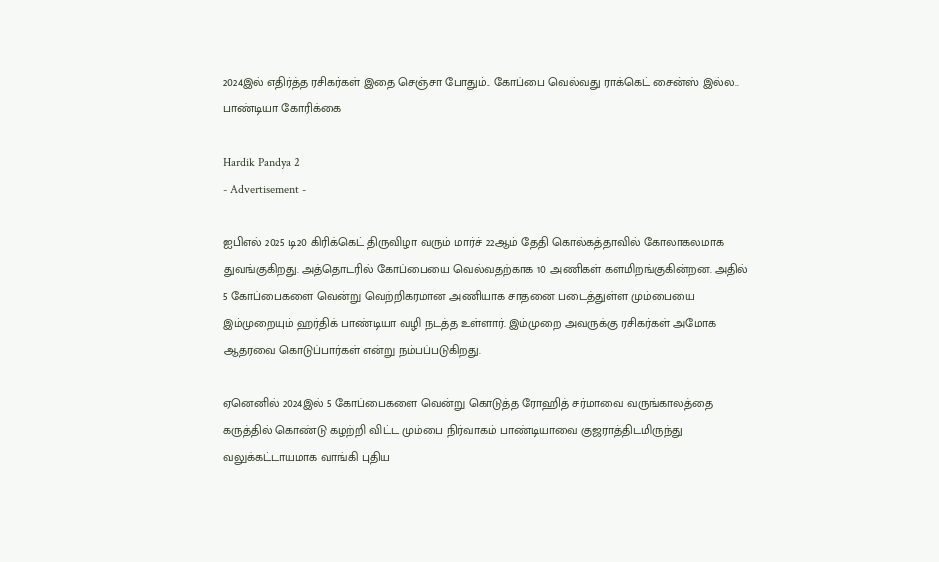2024இல் எதிர்த்த ரசிகர்கள் இதை செஞ்சா போதும்.. கோப்பை வெல்வது ராக்கெட் சைன்ஸ் இல்ல.. பாண்டியா கோரிக்கை

Hardik Pandya 2
- Advertisement -

ஐபிஎல் 2025 டி20 கிரிக்கெட் திருவிழா வரும் மார்ச் 22ஆம் தேதி கொல்கத்தாவில் கோலாகலமாக துவங்குகிறது. அத்தொடரில் கோப்பையை வெல்வதற்காக 10 அணிகள் களமிறங்குகின்றன. அதில் 5 கோப்பைகளை வென்று வெற்றிகரமான அணியாக சாதனை படைத்துள்ள மும்பையை இம்முறையும் ஹர்திக் பாண்டியா வழி நடத்த உள்ளார். இம்முறை அவருக்கு ரசிகர்கள் அமோக ஆதரவை கொடுப்பார்கள் என்று நம்பப்படுகிறது.

ஏனெனில் 2024இல் 5 கோப்பைகளை வென்று கொடுத்த ரோஹித் சர்மாவை வருங்காலத்தை கருத்தில் கொண்டு கழற்றி விட்ட மும்பை நிர்வாகம் பாண்டியாவை குஜராத்திடமிருந்து வலுக்கட்டாயமாக வாங்கி புதிய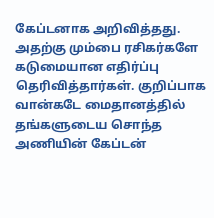கேப்டனாக அறிவித்தது. அதற்கு மும்பை ரசிகர்களே கடுமையான எதிர்ப்பு தெரிவித்தார்கள். குறிப்பாக வான்கடே மைதானத்தில் தங்களுடைய சொந்த அணியின் கேப்டன்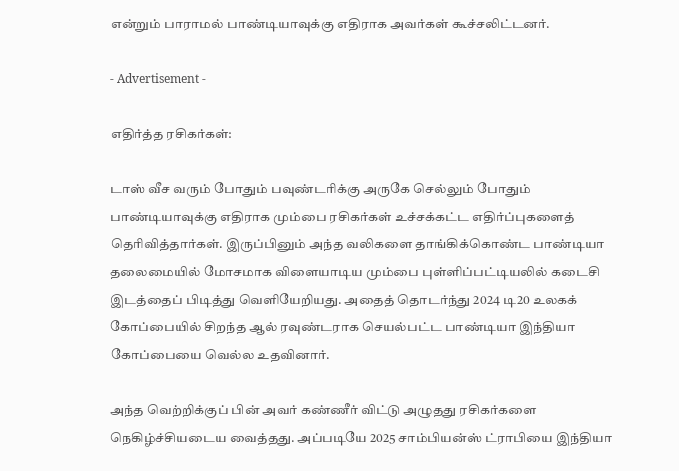என்றும் பாராமல் பாண்டியாவுக்கு எதிராக அவர்கள் கூச்சலிட்டனர்.

- Advertisement -

எதிர்த்த ரசிகர்கள்:

டாஸ் வீச வரும் போதும் பவுண்டரிக்கு அருகே செல்லும் போதும் பாண்டியாவுக்கு எதிராக மும்பை ரசிகர்கள் உச்சக்கட்ட எதிர்ப்புகளைத் தெரிவித்தார்கள். இருப்பினும் அந்த வலிகளை தாங்கிக்கொண்ட பாண்டியா தலைமையில் மோசமாக விளையாடிய மும்பை புள்ளிப்பட்டியலில் கடைசி இடத்தைப் பிடித்து வெளியேறியது. அதைத் தொடர்ந்து 2024 டி20 உலகக் கோப்பையில் சிறந்த ஆல் ரவுண்டராக செயல்பட்ட பாண்டியா இந்தியா கோப்பையை வெல்ல உதவினார்.

அந்த வெற்றிக்குப் பின் அவர் கண்ணீர் விட்டு அழுதது ரசிகர்களை நெகிழ்ச்சியடைய வைத்தது. அப்படியே 2025 சாம்பியன்ஸ் ட்ராபியை இந்தியா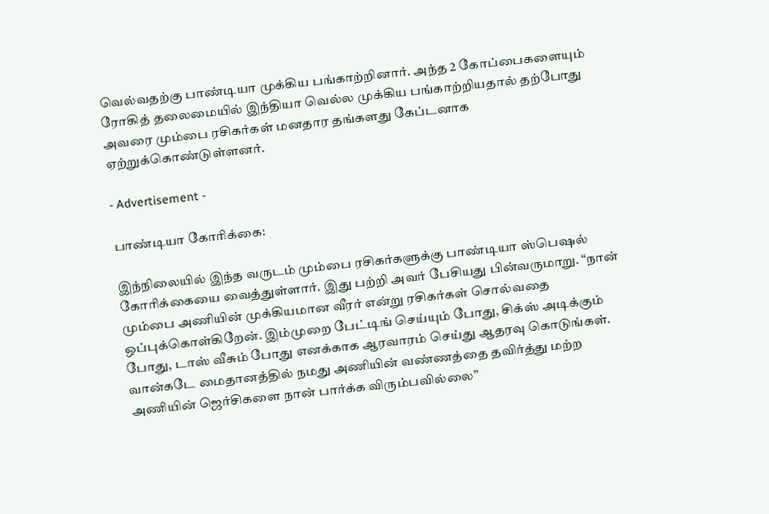வெல்வதற்கு பாண்டியா முக்கிய பங்காற்றினார். அந்த 2 கோப்பைகளையும் ரோகித் தலைமையில் இந்தியா வெல்ல முக்கிய பங்காற்றியதால் தற்போது அவரை மும்பை ரசிகர்கள் மனதார தங்களது கேப்டனாக ஏற்றுக்கொண்டுள்ளனர்.

- Advertisement -

பாண்டியா கோரிக்கை:

இந்நிலையில் இந்த வருடம் மும்பை ரசிகர்களுக்கு பாண்டியா ஸ்பெஷல் கோரிக்கையை வைத்துள்ளார். இது பற்றி அவர் பேசியது பின்வருமாறு. “நான் மும்பை அணியின் முக்கியமான வீரர் என்று ரசிகர்கள் சொல்வதை ஒப்புக்கொள்கிறேன். இம்முறை பேட்டிங் செய்யும் போது, சிக்ஸ் அடிக்கும் போது, டாஸ் வீசும் போது எனக்காக ஆரவாரம் செய்து ஆதரவு கொடுங்கள். வான்கடே மைதானத்தில் நமது அணியின் வண்ணத்தை தவிர்த்து மற்ற அணியின் ஜெர்சிகளை நான் பார்க்க விரும்பவில்லை”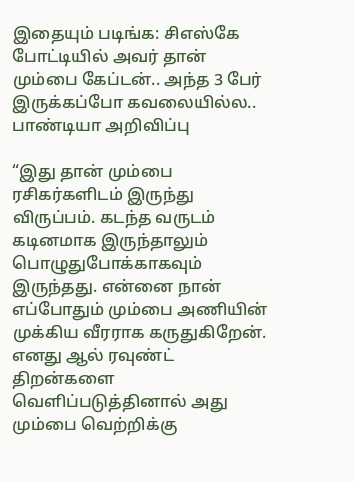இதையும் படிங்க: சிஎஸ்கே போட்டியில் அவர் தான் மும்பை கேப்டன்.. அந்த 3 பேர் இருக்கப்போ கவலையில்ல.. பாண்டியா அறிவிப்பு

“இது தான் மும்பை ரசிகர்களிடம் இருந்து விருப்பம். கடந்த வருடம் கடினமாக இருந்தாலும் பொழுதுபோக்காகவும் இருந்தது. என்னை நான் எப்போதும் மும்பை அணியின் முக்கிய வீரராக கருதுகிறேன். எனது ஆல் ரவுண்ட் திறன்களை வெளிப்படுத்தினால் அது மும்பை வெற்றிக்கு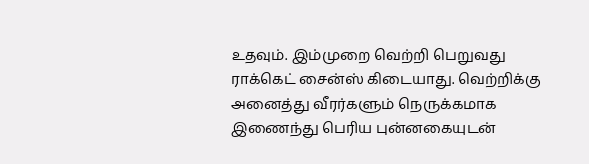உதவும். இம்முறை வெற்றி பெறுவது ராக்கெட் சைன்ஸ் கிடையாது. வெற்றிக்கு அனைத்து வீரர்களும் நெருக்கமாக இணைந்து பெரிய புன்னகையுடன்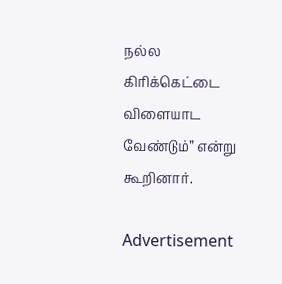நல்ல கிரிக்கெட்டை விளையாட வேண்டும்” என்று கூறினார்.

Advertisement